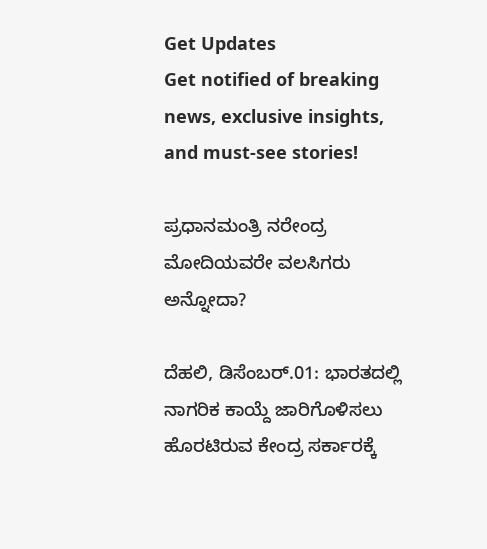Get Updates
Get notified of breaking news, exclusive insights, and must-see stories!

ಪ್ರಧಾನಮಂತ್ರಿ ನರೇಂದ್ರ ಮೋದಿಯವರೇ ವಲಸಿಗರು ಅನ್ನೋದಾ?

ದೆಹಲಿ, ಡಿಸೆಂಬರ್.01: ಭಾರತದಲ್ಲಿ ನಾಗರಿಕ ಕಾಯ್ದೆ ಜಾರಿಗೊಳಿಸಲು ಹೊರಟಿರುವ ಕೇಂದ್ರ ಸರ್ಕಾರಕ್ಕೆ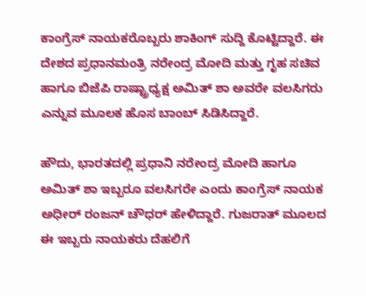ಕಾಂಗ್ರೆಸ್ ನಾಯಕರೊಬ್ಬರು ಶಾಕಿಂಗ್ ಸುದ್ದಿ ಕೊಟ್ಟಿದ್ದಾರೆ. ಈ ದೇಶದ ಪ್ರಧಾನಮಂತ್ರಿ ನರೇಂದ್ರ ಮೋದಿ ಮತ್ತು ಗೃಹ ಸಚಿವ ಹಾಗೂ ಬಿಜೆಪಿ ರಾಷ್ಟ್ರಾಧ್ಯಕ್ಷ ಅಮಿತ್ ಶಾ ಅವರೇ ವಲಸಿಗರು ಎನ್ನುವ ಮೂಲಕ ಹೊಸ ಬಾಂಬ್ ಸಿಡಿಸಿದ್ದಾರೆ.

ಹೌದು, ಭಾರತದಲ್ಲಿ ಪ್ರಧಾನಿ ನರೇಂದ್ರ ಮೋದಿ ಹಾಗೂ ಅಮಿತ್ ಶಾ ಇಬ್ಬರೂ ವಲಸಿಗರೇ ಎಂದು ಕಾಂಗ್ರೆಸ್ ನಾಯಕ ಅಧೀರ್ ರಂಜನ್ ಚೌಧರ್ ಹೇಳಿದ್ದಾರೆ. ಗುಜರಾತ್ ಮೂಲದ ಈ ಇಬ್ಬರು ನಾಯಕರು ದೆಹಲಿಗೆ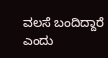ವಲಸೆ ಬಂದಿದ್ದಾರೆ ಎಂದು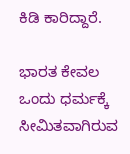ಕಿಡಿ ಕಾರಿದ್ದಾರೆ.

ಭಾರತ ಕೇವಲ ಒಂದು ಧರ್ಮಕ್ಕೆ ಸೀಮಿತವಾಗಿರುವ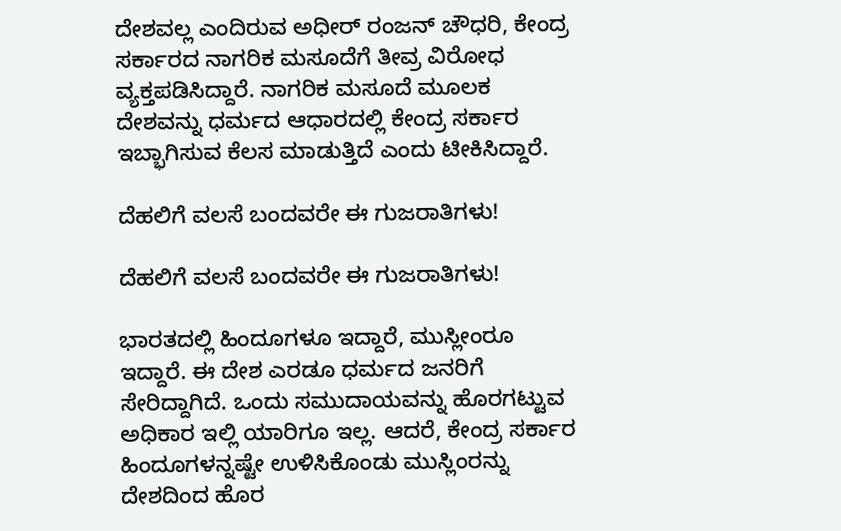ದೇಶವಲ್ಲ ಎಂದಿರುವ ಅಧೀರ್ ರಂಜನ್ ಚೌಧರಿ, ಕೇಂದ್ರ ಸರ್ಕಾರದ ನಾಗರಿಕ ಮಸೂದೆಗೆ ತೀವ್ರ ವಿರೋಧ ವ್ಯಕ್ತಪಡಿಸಿದ್ದಾರೆ. ನಾಗರಿಕ ಮಸೂದೆ ಮೂಲಕ ದೇಶವನ್ನು ಧರ್ಮದ ಆಧಾರದಲ್ಲಿ ಕೇಂದ್ರ ಸರ್ಕಾರ ಇಬ್ಭಾಗಿಸುವ ಕೆಲಸ ಮಾಡುತ್ತಿದೆ ಎಂದು ಟೀಕಿಸಿದ್ದಾರೆ.

ದೆಹಲಿಗೆ ವಲಸೆ ಬಂದವರೇ ಈ ಗುಜರಾತಿಗಳು!

ದೆಹಲಿಗೆ ವಲಸೆ ಬಂದವರೇ ಈ ಗುಜರಾತಿಗಳು!

ಭಾರತದಲ್ಲಿ ಹಿಂದೂಗಳೂ ಇದ್ದಾರೆ, ಮುಸ್ಲೀಂರೂ ಇದ್ದಾರೆ. ಈ ದೇಶ ಎರಡೂ ಧರ್ಮದ ಜನರಿಗೆ ಸೇರಿದ್ದಾಗಿದೆ. ಒಂದು ಸಮುದಾಯವನ್ನು ಹೊರಗಟ್ಟುವ ಅಧಿಕಾರ ಇಲ್ಲಿ ಯಾರಿಗೂ ಇಲ್ಲ. ಆದರೆ, ಕೇಂದ್ರ ಸರ್ಕಾರ ಹಿಂದೂಗಳನ್ನಷ್ಟೇ ಉಳಿಸಿಕೊಂಡು ಮುಸ್ಲಿಂರನ್ನು ದೇಶದಿಂದ ಹೊರ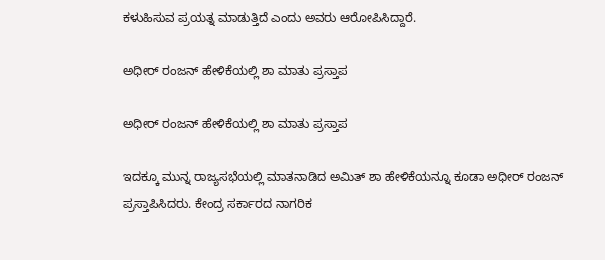ಕಳುಹಿಸುವ ಪ್ರಯತ್ನ ಮಾಡುತ್ತಿದೆ ಎಂದು ಅವರು ಆರೋಪಿಸಿದ್ದಾರೆ.

ಅಧೀರ್ ರಂಜನ್ ಹೇಳಿಕೆಯಲ್ಲಿ ಶಾ ಮಾತು ಪ್ರಸ್ತಾಪ

ಅಧೀರ್ ರಂಜನ್ ಹೇಳಿಕೆಯಲ್ಲಿ ಶಾ ಮಾತು ಪ್ರಸ್ತಾಪ

ಇದಕ್ಕೂ ಮುನ್ನ ರಾಜ್ಯಸಭೆಯಲ್ಲಿ ಮಾತನಾಡಿದ ಅಮಿತ್ ಶಾ ಹೇಳಿಕೆಯನ್ನೂ ಕೂಡಾ ಅಧೀರ್ ರಂಜನ್ ಪ್ರಸ್ತಾಪಿಸಿದರು. ಕೇಂದ್ರ ಸರ್ಕಾರದ ನಾಗರಿಕ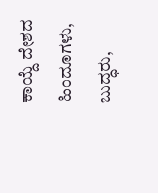ಕಾಯ್ದೆ ದೇಶದ ಹಿಂದೂಗಳು, ಬುದ್ಧರು,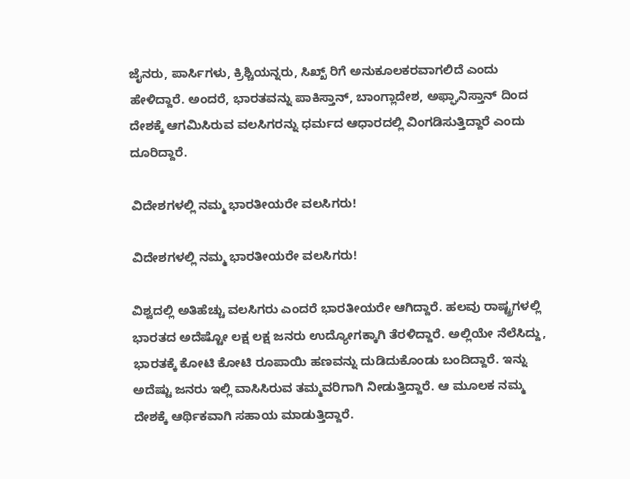ಜೈನರು, ಪಾರ್ಸಿಗಳು, ಕ್ರಿಶ್ಚಿಯನ್ನರು, ಸಿಖ್ಖ್ ರಿಗೆ ಅನುಕೂಲಕರವಾಗಲಿದೆ ಎಂದು ಹೇಳಿದ್ದಾರೆ. ಅಂದರೆ, ಭಾರತವನ್ನು ಪಾಕಿಸ್ತಾನ್, ಬಾಂಗ್ಲಾದೇಶ, ಅಫ್ಘಾನಿಸ್ತಾನ್ ದಿಂದ ದೇಶಕ್ಕೆ ಆಗಮಿಸಿರುವ ವಲಸಿಗರನ್ನು ಧರ್ಮದ ಆಧಾರದಲ್ಲಿ ವಿಂಗಡಿಸುತ್ತಿದ್ದಾರೆ ಎಂದು ದೂರಿದ್ದಾರೆ.

ವಿದೇಶಗಳಲ್ಲಿ ನಮ್ಮ ಭಾರತೀಯರೇ ವಲಸಿಗರು!

ವಿದೇಶಗಳಲ್ಲಿ ನಮ್ಮ ಭಾರತೀಯರೇ ವಲಸಿಗರು!

ವಿಶ್ವದಲ್ಲಿ ಅತಿಹೆಚ್ಚು ವಲಸಿಗರು ಎಂದರೆ ಭಾರತೀಯರೇ ಆಗಿದ್ದಾರೆ. ಹಲವು ರಾಷ್ಟ್ರಗಳಲ್ಲಿ ಭಾರತದ ಅದೆಷ್ಟೋ ಲಕ್ಷ ಲಕ್ಷ ಜನರು ಉದ್ಯೋಗಕ್ಕಾಗಿ ತೆರಳಿದ್ದಾರೆ. ಅಲ್ಲಿಯೇ ನೆಲೆಸಿದ್ದು, ಭಾರತಕ್ಕೆ ಕೋಟಿ ಕೋಟಿ ರೂಪಾಯಿ ಹಣವನ್ನು ದುಡಿದುಕೊಂಡು ಬಂದಿದ್ದಾರೆ. ಇನ್ನು ಅದೆಷ್ಟು ಜನರು ಇಲ್ಲಿ ವಾಸಿಸಿರುವ ತಮ್ಮವರಿಗಾಗಿ ನೀಡುತ್ತಿದ್ದಾರೆ. ಆ ಮೂಲಕ ನಮ್ಮ ದೇಶಕ್ಕೆ ಆರ್ಥಿಕವಾಗಿ ಸಹಾಯ ಮಾಡುತ್ತಿದ್ದಾರೆ.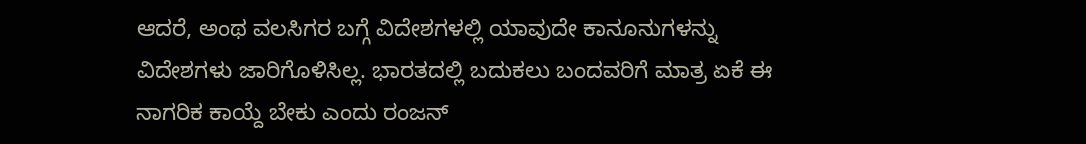ಆದರೆ, ಅಂಥ ವಲಸಿಗರ ಬಗ್ಗೆ ವಿದೇಶಗಳಲ್ಲಿ ಯಾವುದೇ ಕಾನೂನುಗಳನ್ನು ವಿದೇಶಗಳು ಜಾರಿಗೊಳಿಸಿಲ್ಲ. ಭಾರತದಲ್ಲಿ ಬದುಕಲು ಬಂದವರಿಗೆ ಮಾತ್ರ ಏಕೆ ಈ ನಾಗರಿಕ ಕಾಯ್ದೆ ಬೇಕು ಎಂದು ರಂಜನ್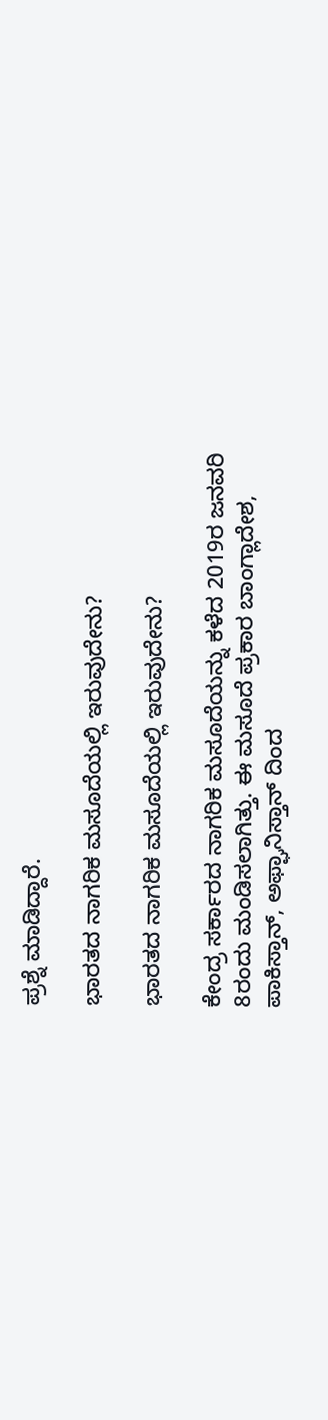ಪ್ರಶ್ನೆ ಮಾಡಿದ್ದಾರೆ.

ಭಾರತದ ನಾಗರಿಕ ಮಸೂದೆಯಲ್ಲಿ ಇರುವುದೇನು?

ಭಾರತದ ನಾಗರಿಕ ಮಸೂದೆಯಲ್ಲಿ ಇರುವುದೇನು?

ಕೇಂದ್ರ ಸರ್ಕಾರದ ನಾಗರಿಕ ಮಸೂದೆಯನ್ನು ಕಳೆದ 2019ರ ಜನವರಿ 8ರಂದು ಮಂಡಿಸಲಾಗಿತ್ತು. ಈ ಮಸೂದೆ ಪ್ರಕಾರ ಬಾಂಗ್ಲಾದೇಶ, ಪಾಕಿಸ್ತಾನ್, ಅಫ್ಘಾನಿಸ್ತಾನ್ ದಿಂದ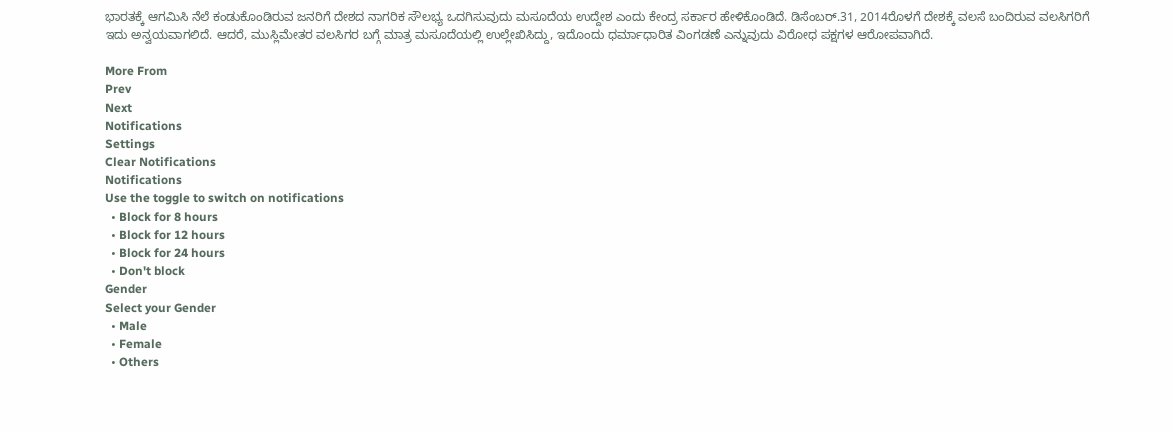ಭಾರತಕ್ಕೆ ಆಗಮಿಸಿ ನೆಲೆ ಕಂಡುಕೊಂಡಿರುವ ಜನರಿಗೆ ದೇಶದ ನಾಗರಿಕ ಸೌಲಭ್ಯ ಒದಗಿಸುವುದು ಮಸೂದೆಯ ಉದ್ದೇಶ ಎಂದು ಕೇಂದ್ರ ಸರ್ಕಾರ ಹೇಳಿಕೊಂಡಿದೆ. ಡಿಸೆಂಬರ್.31, 2014ರೊಳಗೆ ದೇಶಕ್ಕೆ ವಲಸೆ ಬಂದಿರುವ ವಲಸಿಗರಿಗೆ ಇದು ಅನ್ವಯವಾಗಲಿದೆ. ಆದರೆ, ಮುಸ್ಲಿಮೇತರ ವಲಸಿಗರ ಬಗ್ಗೆ ಮಾತ್ರ ಮಸೂದೆಯಲ್ಲಿ ಉಲ್ಲೇಖಿಸಿದ್ದು, ಇದೊಂದು ಧರ್ಮಾಧಾರಿತ ವಿಂಗಡಣೆ ಎನ್ನುವುದು ವಿರೋಧ ಪಕ್ಷಗಳ ಆರೋಪವಾಗಿದೆ.

More From
Prev
Next
Notifications
Settings
Clear Notifications
Notifications
Use the toggle to switch on notifications
  • Block for 8 hours
  • Block for 12 hours
  • Block for 24 hours
  • Don't block
Gender
Select your Gender
  • Male
  • Female
  • Others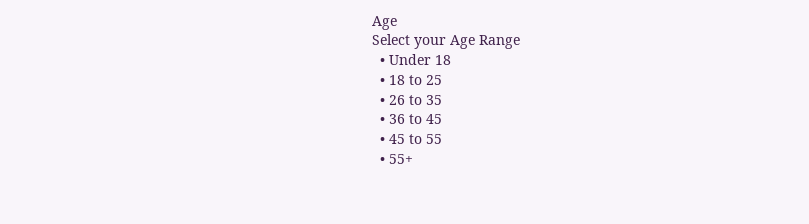Age
Select your Age Range
  • Under 18
  • 18 to 25
  • 26 to 35
  • 36 to 45
  • 45 to 55
  • 55+